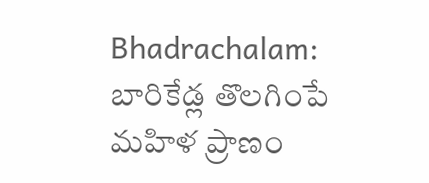Bhadrachalam: బారికేడ్ల తొలగింపే మహిళ ప్రాణం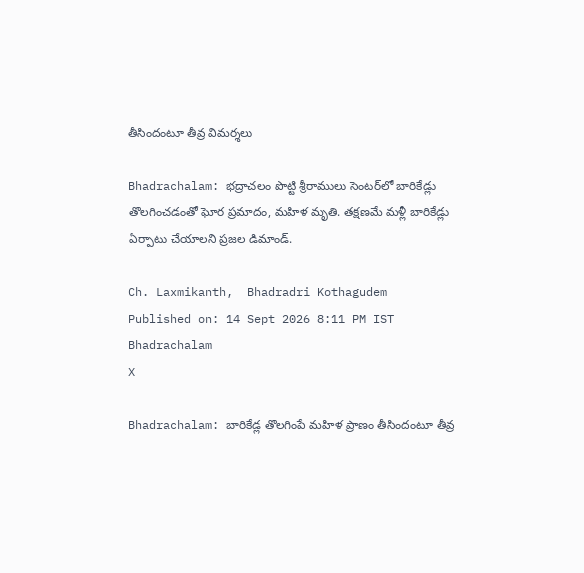తీసిందంటూ తీవ్ర విమర్శలు

Bhadrachalam: భద్రాచలం పొట్టి శ్రీరాములు సెంటర్‌లో బారికేడ్లు తొలగించడంతో ఘోర ప్రమాదం, మహిళ మృతి. తక్షణమే మళ్లీ బారికేడ్లు ఏర్పాటు చేయాలని ప్రజల డిమాండ్.

Ch. Laxmikanth,  Bhadradri Kothagudem
Published on: 14 Sept 2026 8:11 PM IST
Bhadrachalam
X

Bhadrachalam: బారికేడ్ల తొలగింపే మహిళ ప్రాణం తీసిందంటూ తీవ్ర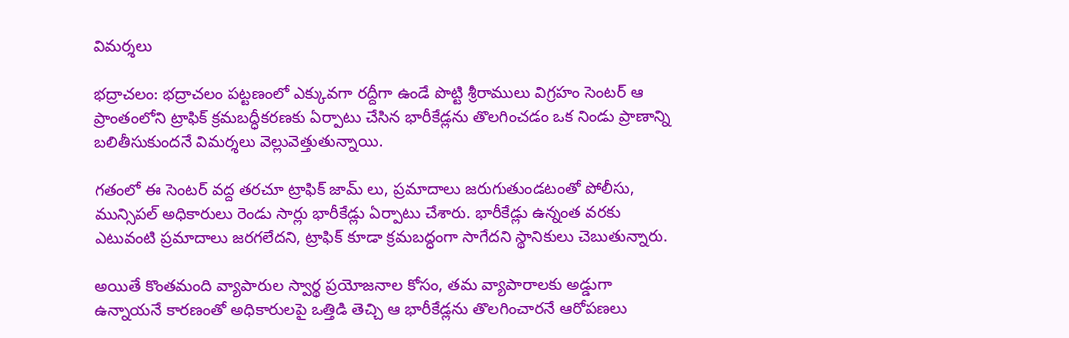విమర్శలు

భద్రాచలం: భద్రాచలం పట్టణంలో ఎక్కువగా రద్దీగా ఉండే పొట్టి శ్రీరాములు విగ్రహం సెంటర్ ఆ ప్రాంతంలోని ట్రాఫిక్ క్రమబద్ధీకరణకు ఏర్పాటు చేసిన భారీకేడ్లను తొలగించడం ఒక నిండు ప్రాణాన్ని బలితీసుకుందనే విమర్శలు వెల్లువెత్తుతున్నాయి.

గతంలో ఈ సెంటర్ వద్ద తరచూ ట్రాఫిక్ జామ్ లు, ప్రమాదాలు జరుగుతుండటంతో పోలీసు, మున్సిపల్ అధికారులు రెండు సార్లు భారీకేడ్లు ఏర్పాటు చేశారు. భారీకేడ్లు ఉన్నంత వరకు ఎటువంటి ప్రమాదాలు జరగలేదని, ట్రాఫిక్ కూడా క్రమబద్ధంగా సాగేదని స్థానికులు చెబుతున్నారు.

అయితే కొంతమంది వ్యాపారుల స్వార్థ ప్రయోజనాల కోసం, తమ వ్యాపారాలకు అడ్డుగా ఉన్నాయనే కారణంతో అధికారులపై ఒత్తిడి తెచ్చి ఆ భారీకేడ్లను తొలగించారనే ఆరోపణలు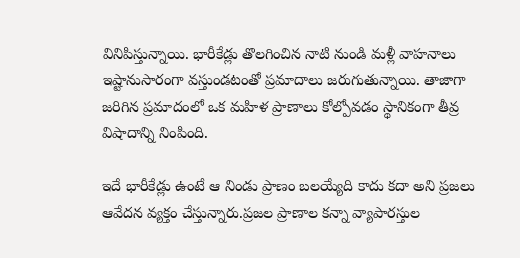వినిపిస్తున్నాయి. భారీకేడ్లు తొలగించిన నాటి నుండి మళ్లీ వాహనాలు ఇష్టానుసారంగా వస్తుండటంతో ప్రమాదాలు జరుగుతున్నాయి. తాజాగా జరిగిన ప్రమాదంలో ఒక మహిళ ప్రాణాలు కోల్పోవడం స్థానికంగా తీవ్ర విషాదాన్ని నింపింది.

ఇదే భారీకేడ్లు ఉంటే ఆ నిండు ప్రాణం బలయ్యేది కాదు కదా అని ప్రజలు ఆవేదన వ్యక్తం చేస్తున్నారు.ప్రజల ప్రాణాల కన్నా వ్యాపారస్తుల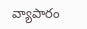వ్యాపారం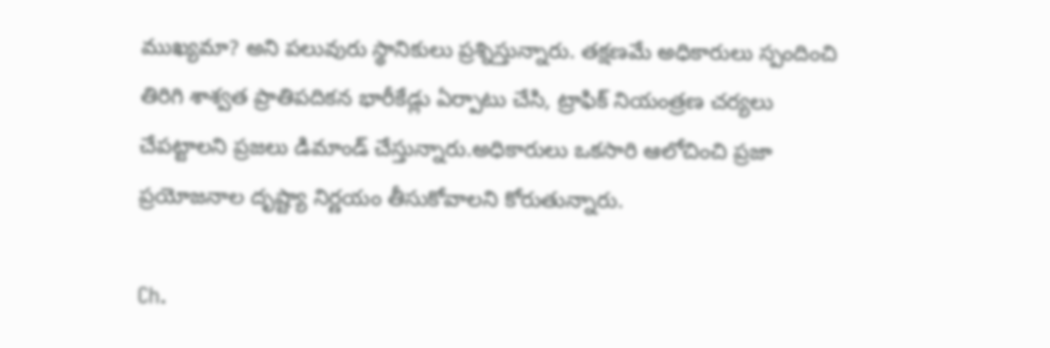ముఖ్యమా? అని పలువురు స్థానికులు ప్రశ్నిస్తున్నారు. తక్షణమే అధికారులు స్పందించి తిరిగి శాశ్వత ప్రాతిపదికన భారీకేడ్లు ఏర్పాటు చేసి, ట్రాఫిక్ నియంత్రణ చర్యలు చేపట్టాలని ప్రజలు డిమాండ్ చేస్తున్నారు.అధికారులు ఒకసారి ఆలోచించి ప్రజా ప్రయోజనాల దృష్ట్యా నిర్ణయం తీసుకోవాలని కోరుతున్నారు.

Ch.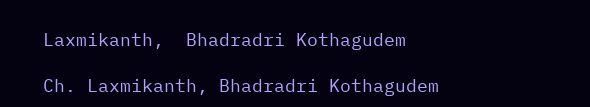Laxmikanth,  Bhadradri Kothagudem

Ch. Laxmikanth, Bhadradri Kothagudem